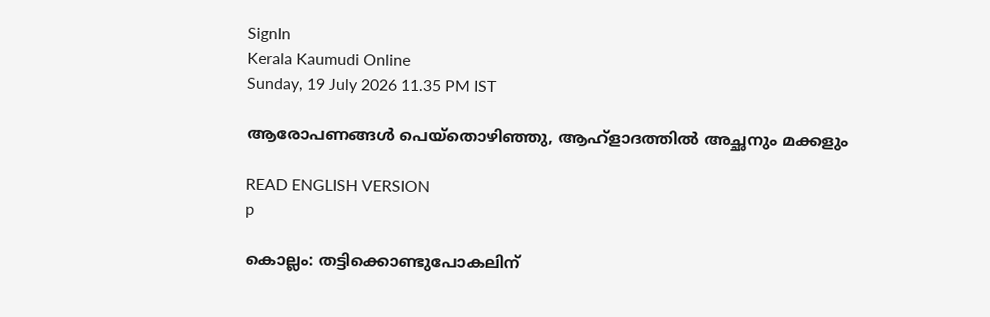SignIn
Kerala Kaumudi Online
Sunday, 19 July 2026 11.35 PM IST

ആരോപണങ്ങൾ പെയ്തൊഴിഞ്ഞു, ആഹ്ളാദത്തിൽ അച്ഛനും മക്കളും

READ ENGLISH VERSION
p

കൊല്ലം: തട്ടിക്കൊണ്ടുപോകലിന്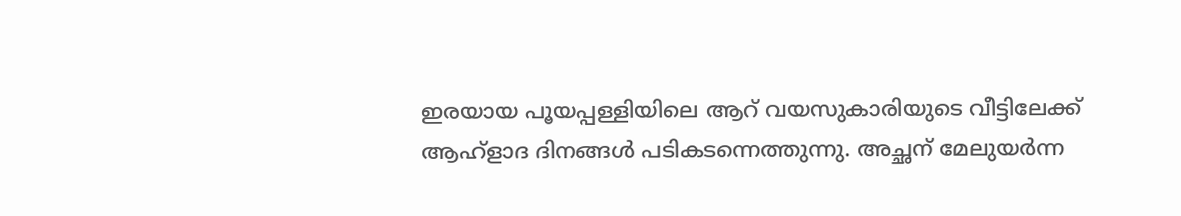ഇരയായ പൂയപ്പള്ളിയിലെ ആറ് വയസുകാരിയുടെ വീട്ടിലേക്ക് ആഹ്ളാദ ദിനങ്ങൾ പടികടന്നെത്തുന്നു. അച്ഛന് മേലുയർന്ന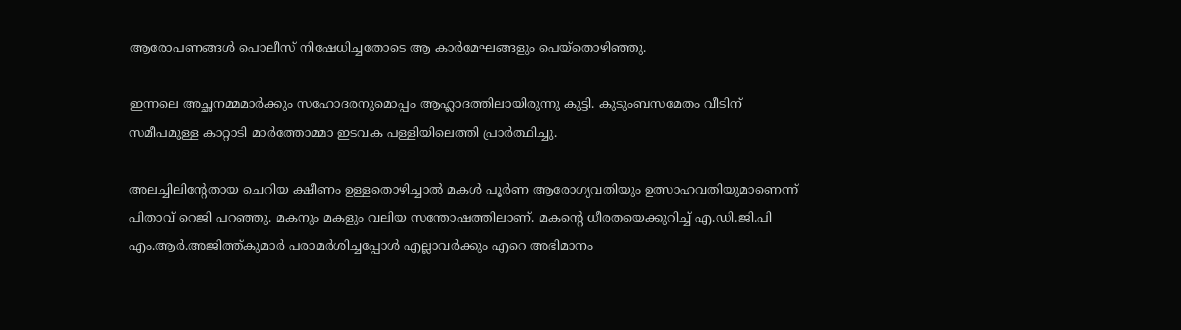ആരോപണങ്ങൾ പൊലീസ് നിഷേധിച്ചതോടെ ആ കാർമേഘങ്ങളും പെയ്തൊഴിഞ്ഞു.

ഇന്നലെ അച്ഛനമ്മമാർക്കും സഹോദരനുമൊപ്പം ആഹ്ലാദത്തിലായിരുന്നു കുട്ടി. കുടുംബസമേതം വീടിന് സമീപമുള്ള കാറ്റാടി മാർത്തോമ്മാ ഇടവക പള്ളിയിലെത്തി പ്രാർത്ഥിച്ചു.

അലച്ചിലിന്റേതായ ചെറിയ ക്ഷീണം ഉള്ളതൊഴിച്ചാൽ മകൾ പൂർണ ആരോഗ്യവതിയും ഉത്സാഹവതിയുമാണെന്ന് പിതാവ് റെജി പറഞ്ഞു. മകനും മകളും വലിയ സന്തോഷത്തിലാണ്. മകന്റെ ധീരതയെക്കുറിച്ച് എ.ഡി.ജി.പി എം.ആർ.അജിത്ത്കുമാർ പരാമർശിച്ചപ്പോൾ എല്ലാവർക്കും എറെ അഭിമാനം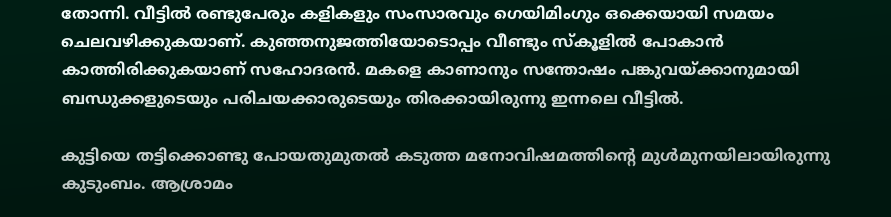തോന്നി. വീട്ടിൽ രണ്ടുപേരും കളികളും സംസാരവും ഗെയിമിംഗും ഒക്കെയായി സമയം ചെലവഴിക്കുകയാണ്. കുഞ്ഞനുജത്തിയോടൊപ്പം വീണ്ടും സ്കൂളിൽ പോകാൻ കാത്തിരിക്കുകയാണ് സഹോദരൻ. മകളെ കാണാനും സന്തോഷം പങ്കുവയ്ക്കാനുമായി ബന്ധുക്കളുടെയും പരിചയക്കാരുടെയും തിരക്കായിരുന്നു ഇന്നലെ വീട്ടിൽ.

കുട്ടിയെ തട്ടിക്കൊണ്ടു പോയതുമുതൽ കടുത്ത മനോവിഷമത്തിന്റെ മുൾമുനയിലായിരുന്നു കുടുംബം. ആശ്രാമം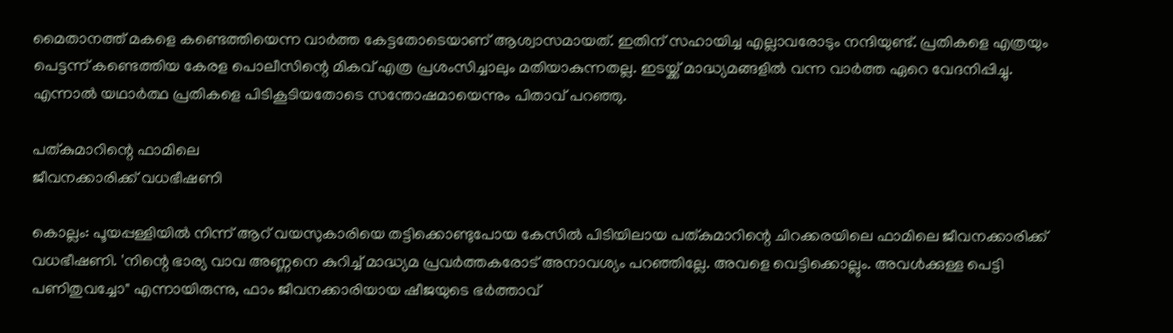മൈതാനത്ത് മകളെ കണ്ടെത്തിയെന്ന വാർത്ത കേട്ടതോടെയാണ് ആശ്വാസമായത്. ഇതിന് സഹായിച്ച എല്ലാവരോടും നന്ദിയുണ്ട്. പ്രതികളെ എത്രയും പെട്ടന്ന് കണ്ടെത്തിയ കേരള പൊലീസിന്റെ മികവ് എത്ര പ്രശംസിച്ചാലും മതിയാകുന്നതല്ല. ഇടയ്ക്ക് മാദ്ധ്യമങ്ങളിൽ വന്ന വാർത്ത ഏറെ വേദനിപ്പിച്ചു. എന്നാൽ യഥാർത്ഥ പ്രതികളെ പിടികൂടിയതോടെ സന്തോഷമായെന്നും പിതാവ് പറഞ്ഞു.

പത്കുമാറിന്റെ ഫാമിലെ
ജീവനക്കാരിക്ക് വധഭീഷണി

കൊല്ലം: പൂയപ്പള്ളിയിൽ നിന്ന് ആറ് വയസുകാരിയെ തട്ടിക്കൊണ്ടുപോയ കേസിൽ പിടിയിലായ പത്കുമാറിന്റെ ചിറക്കരയിലെ ഫാമിലെ ജീവനക്കാരിക്ക് വധഭീഷണി. 'നിന്റെ ഭാര്യ വാവ അണ്ണനെ കുറിച്ച് മാദ്ധ്യമ പ്രവ‌ർത്തകരോട് അനാവശ്യം പറഞ്ഞില്ലേ. അവളെ വെട്ടിക്കൊല്ലും. അവൾക്കുള്ള പെട്ടി പണിതുവച്ചോ" എന്നായിരുന്നു, ഫാം ജീവനക്കാരിയായ ഷീജയുടെ ഭർത്താവ്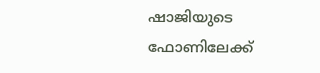ഷാജിയുടെ ഫോണിലേക്ക്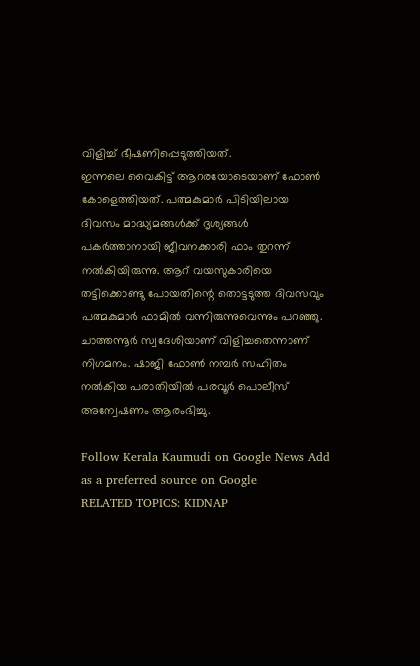വിളിച്ച് ഭീഷണിപ്പെടുത്തിയത്.
ഇന്നലെ വൈകിട്ട് ആറരയോടെയാണ് ഫോൺ കോളെത്തിയത്. പത്മകുമാർ പിടിയിലായ ദിവസം മാദ്ധ്യമങ്ങൾക്ക് ദൃശ്യങ്ങൾ പകർത്താനായി ജീവനക്കാരി ഫാം തുറന്ന് നൽകിയിരുന്നു. ആറ് വയസുകാരിയെ തട്ടിക്കൊണ്ടു പോയതിന്റെ തൊട്ടടുത്ത ദിവസവും പത്മകുമാർ ഫാമിൽ വന്നിരുന്നുവെന്നും പറഞ്ഞു. ചാത്തന്നൂർ സ്വദേശിയാണ് വിളിച്ചതെന്നാണ് നിഗമനം. ഷാജി ഫോൺ നമ്പർ സഹിതം നൽകിയ പരാതിയിൽ പരവൂർ പൊലീസ് അന്വേഷണം ആരംഭിച്ചു.

Follow Kerala Kaumudi on Google News Add as a preferred source on Google
RELATED TOPICS: KIDNAP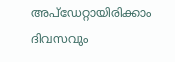അപ്ഡേറ്റായിരിക്കാം ദിവസവും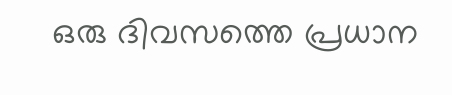ഒരു ദിവസത്തെ പ്രധാന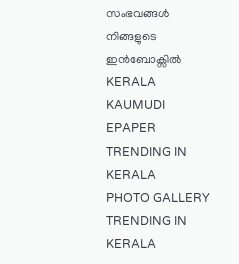സംഭവങ്ങൾ നിങ്ങളുടെ ഇൻബോക്സിൽ
KERALA KAUMUDI EPAPER
TRENDING IN KERALA
PHOTO GALLERY
TRENDING IN KERALA